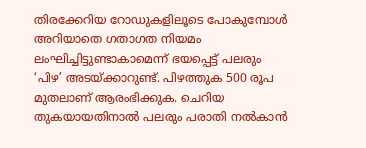തിരക്കേറിയ റോഡുകളിലൂടെ പോകുമ്പോൾ അറിയാതെ ഗതാഗത നിയമം ലംഘിച്ചിട്ടുണ്ടാകാമെന്ന് ഭയപ്പെട്ട് പലരും ‘പിഴ’ അടയ്‌ക്കാറുണ്ട്. പിഴത്തുക 500 രൂപ മുതലാണ് ആരംഭിക്കുക. ചെറിയ തുകയായതിനാൽ പലരും പരാതി നൽകാൻ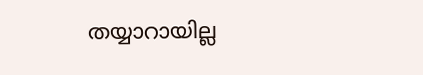തയ്യാറായില്ല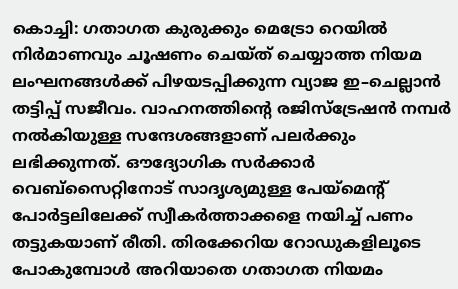കൊച്ചി: ഗതാഗത കുരുക്കും മെട്രോ റെയിൽ നിർമാണവും ചൂഷണം ചെയ്ത് ചെയ്യാത്ത നിയമ ലംഘനങ്ങൾക്ക് പിഴയടപ്പിക്കുന്ന വ്യാജ ഇ–ചെല്ലാൻ തട്ടിപ്പ് സജീവം. വാഹനത്തിന്റെ രജിസ്ട്രേഷൻ നമ്പർ നൽകിയുള്ള സന്ദേശങ്ങളാണ് പലർക്കും ലഭിക്കുന്നത്. ഔദ്യോഗിക സർക്കാർ വെബ്‌സൈറ്റിനോട് സാദൃശ്യമുള്ള പേയ്‌മെന്റ് പോർട്ടലിലേക്ക് സ്വീകർത്താക്കളെ നയിച്ച് പണം തട്ടുകയാണ് രീതി. തിരക്കേറിയ റോഡുകളിലൂടെ പോകുമ്പോൾ അറിയാതെ ഗതാഗത നിയമം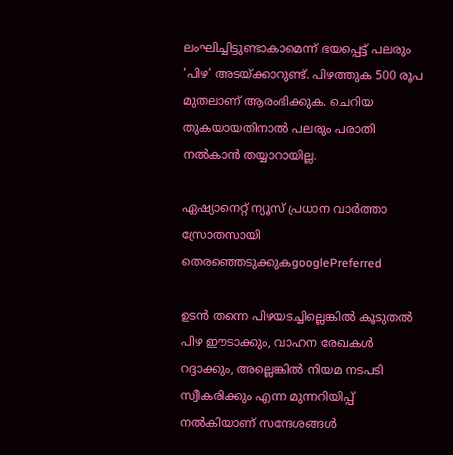ലംഘിച്ചിട്ടുണ്ടാകാമെന്ന് ഭയപ്പെട്ട് പലരും ‘പിഴ’ അടയ്‌ക്കാറുണ്ട്. പിഴത്തുക 500 രൂപ മുതലാണ് ആരംഭിക്കുക. ചെറിയ തുകയായതിനാൽ പലരും പരാതി നൽകാൻ തയ്യാറായില്ല.

ഏഷ്യാനെറ്റ് ന്യൂസ് പ്രധാന വാർത്താ സ്രോതസായി തെരഞ്ഞെടുക്കുകgooglePreferred

ഉടൻ തന്നെ പിഴയടച്ചില്ലെങ്കിൽ കൂടുതൽ പിഴ ഈടാക്കും, വാഹന രേഖകൾ റദ്ദാക്കും, അല്ലെങ്കിൽ നിയമ നടപടി സ്വീകരിക്കും എന്ന മുന്നറിയിപ്പ് നൽകിയാണ് സന്ദേശങ്ങൾ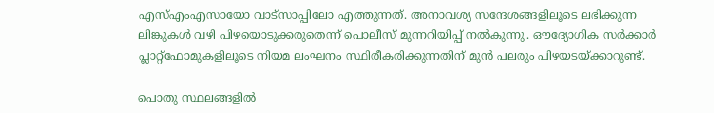എസ്‌എംഎസായോ വാട്‌സാപ്പിലോ എത്തുന്നത്. അനാവശ്യ സന്ദേശങ്ങളിലൂടെ ലഭിക്കുന്ന ലിങ്കുകൾ വഴി പിഴയൊടുക്കരുതെന്ന് പൊലീസ് മുന്നറിയിപ്പ് നൽകുന്നു. ഔദ്യോഗിക സർക്കാർ പ്ലാറ്റ്‌ഫോമുകളിലൂടെ നിയമ ലംഘനം സ്ഥിരീകരിക്കുന്നതിന് മുന്‍ പലരും പിഴയടയ്‌ക്കാറുണ്ട്.

പൊതു സ്ഥലങ്ങളിൽ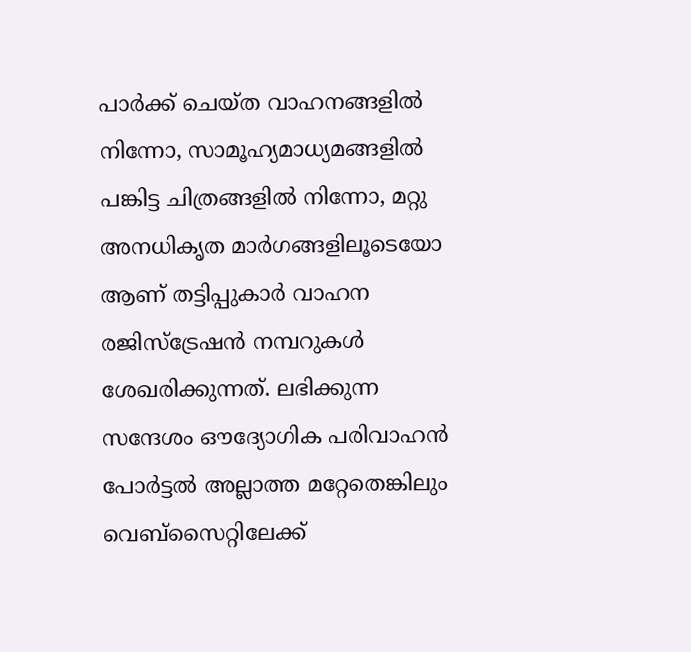പാർക്ക് ചെയ്‌ത വാഹനങ്ങളിൽ നിന്നോ, സാമൂഹ്യമാധ്യമങ്ങളിൽ പങ്കിട്ട ചിത്രങ്ങളിൽ നിന്നോ, മറ്റു അനധികൃത മാർഗങ്ങളിലൂടെയോ ആണ് തട്ടിപ്പുകാർ വാഹന രജിസ്ട്രേഷൻ നമ്പറുകൾ ശേഖരിക്കുന്നത്. ലഭിക്കുന്ന സന്ദേശം ഔദ്യോഗിക പരിവാഹൻ പോർട്ടൽ അല്ലാത്ത മറ്റേതെങ്കിലും വെബ്‌സൈറ്റിലേക്ക്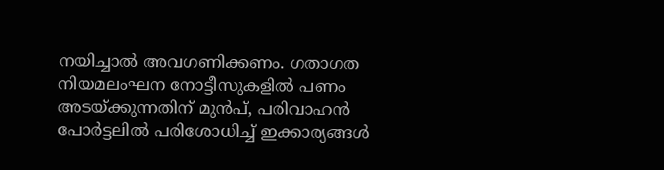നയിച്ചാൽ അവഗണിക്കണം. ഗതാഗത നിയമലംഘന നോട്ടീസുകളിൽ പണം അടയ്‌ക്കുന്നതിന് മുൻപ്, പരിവാഹൻ പോർട്ടലിൽ പരിശോധിച്ച് ഇക്കാര്യങ്ങൾ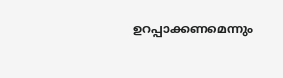ഉറപ്പാക്കണമെന്നും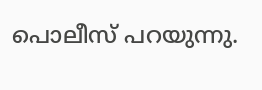പൊലീസ് പറയുന്നു.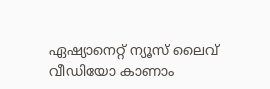ഏഷ്യാനെറ്റ് ന്യൂസ് ലൈവ് വീഡിയോ കാണാം